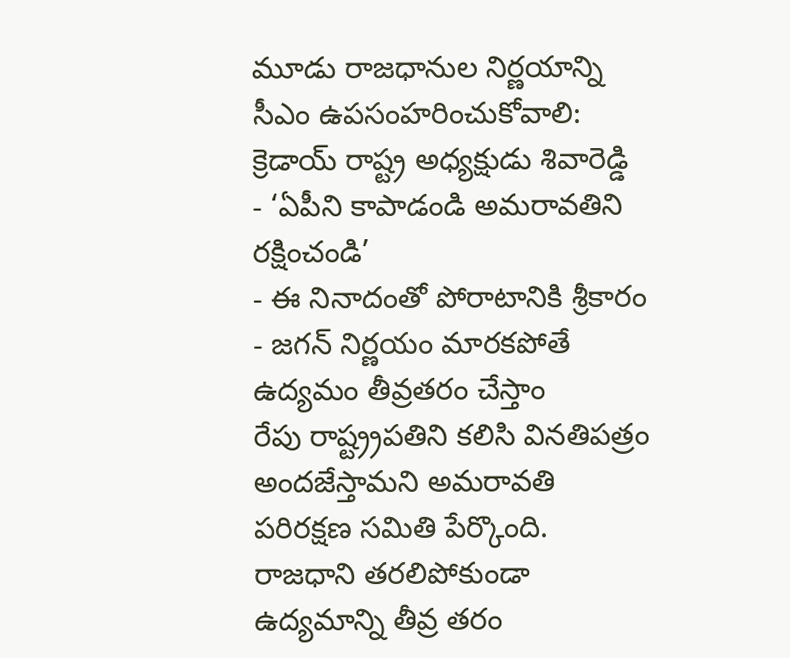మూడు రాజధానుల నిర్ణయాన్ని సీఎం ఉపసంహరించుకోవాలి: క్రెడాయ్ రాష్ట్ర అధ్యక్షుడు శివారెడ్డి
- ‘ఏపీని కాపాడండి అమరావతిని రక్షించండి’
- ఈ నినాదంతో పోరాటానికి శ్రీకారం
- జగన్ నిర్ణయం మారకపోతే ఉద్యమం తీవ్రతరం చేస్తాం
రేపు రాష్ట్ర్రపతిని కలిసి వినతిపత్రం అందజేస్తామని అమరావతి పరిరక్షణ సమితి పేర్కొంది. రాజధాని తరలిపోకుండా ఉద్యమాన్ని తీవ్ర తరం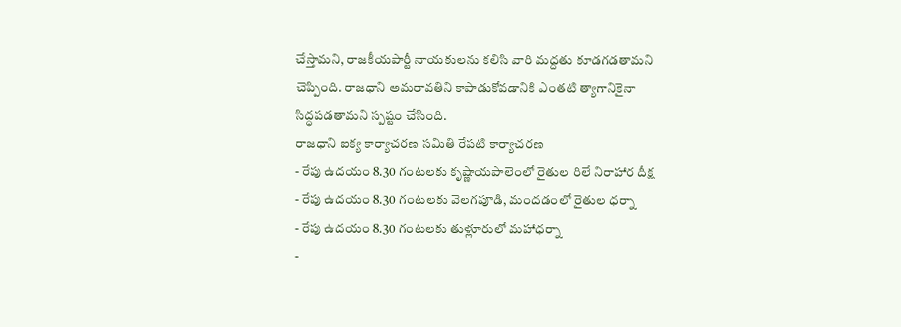చేస్తామని, రాజకీయపార్టీ నాయకులను కలిసి వారి మద్దతు కూడగడతామని చెప్పింది. రాజధాని అమరావతిని కాపాడుకోవడానికి ఎంతటి త్యాగానికైనా సిద్ధపడతామని స్పష్టం చేసింది.
రాజధాని ఐక్య కార్యాచరణ సమితి రేపటి కార్యాచరణ
- రేపు ఉదయం 8.30 గంటలకు కృష్ణాయపాలెంలో రైతుల రిలే నిరాహార దీక్ష
- రేపు ఉదయం 8.30 గంటలకు వెలగపూడి, మందడంలో రైతుల ధర్నా
- రేపు ఉదయం 8.30 గంటలకు తుళ్లూరులో మహాధర్నా
-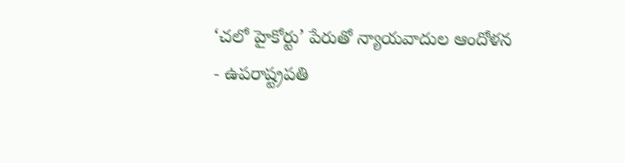‘చలో హైకోర్టు’ పేరుతో న్యాయవాదుల ఆందోళన
- ఉపరాష్ట్రపతి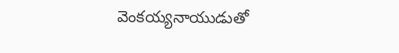వెంకయ్యనాయుడుతో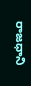రాజధాని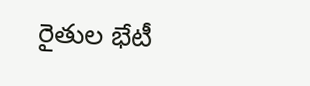రైతుల భేటీ